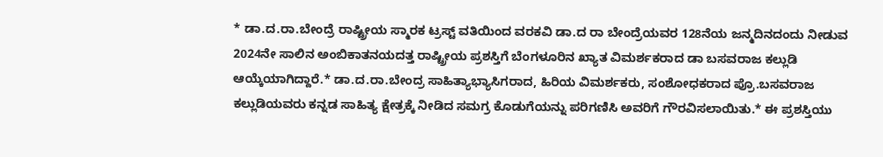* ಡಾ.ದ.ರಾ.ಬೇಂದ್ರೆ ರಾಷ್ಟ್ರೀಯ ಸ್ಮಾರಕ ಟ್ರಸ್ಟ್ ವತಿಯಿಂದ ವರಕವಿ ಡಾ.ದ ರಾ ಬೇಂದ್ರೆಯವರ 128ನೆಯ ಜನ್ಮದಿನದಂದು ನೀಡುವ 2024ನೇ ಸಾಲಿನ ಅಂಬಿಕಾತನಯದತ್ತ ರಾಷ್ಟ್ರೀಯ ಪ್ರಶಸ್ತಿಗೆ ಬೆಂಗಳೂರಿನ ಖ್ಯಾತ ವಿಮರ್ಶಕರಾದ ಡಾ ಬಸವರಾಜ ಕಲ್ಲುಡಿ ಆಯ್ಕೆಯಾಗಿದ್ದಾರೆ.* ಡಾ.ದ.ರಾ.ಬೇಂದ್ರ ಸಾಹಿತ್ಯಾಭ್ಯಾಸಿಗರಾದ, ಹಿರಿಯ ವಿಮರ್ಶಕರು, ಸಂಶೋಧಕರಾದ ಪ್ರೊ.ಬಸವರಾಜ ಕಲ್ಲುಡಿಯವರು ಕನ್ನಡ ಸಾಹಿತ್ಯ ಕ್ಷೇತ್ರಕ್ಕೆ ನೀಡಿದ ಸಮಗ್ರ ಕೊಡುಗೆಯನ್ನು ಪರಿಗಣಿಸಿ ಅವರಿಗೆ ಗೌರವಿಸಲಾಯಿತು.* ಈ ಪ್ರಶಸ್ತಿಯು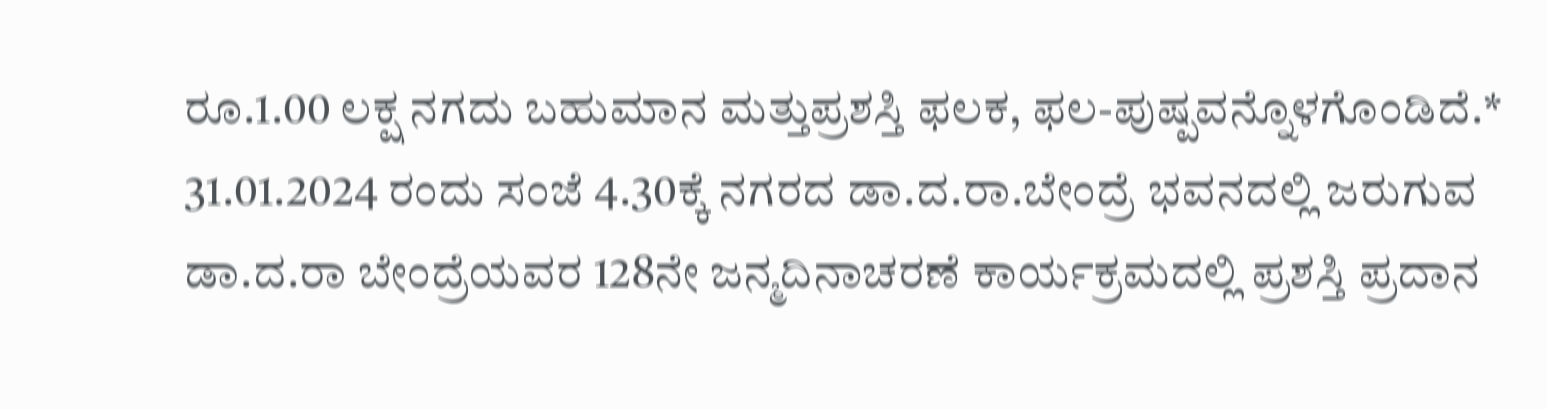ರೂ.1.00 ಲಕ್ಷ ನಗದು ಬಹುಮಾನ ಮತ್ತುಪ್ರಶಸ್ತಿ ಫಲಕ, ಫಲ-ಪುಷ್ಪವನ್ನೊಳಗೊಂಡಿದೆ.* 31.01.2024 ರಂದು ಸಂಜೆ 4.30ಕ್ಕೆ ನಗರದ ಡಾ.ದ.ರಾ.ಬೇಂದ್ರೆ ಭವನದಲ್ಲಿ ಜರುಗುವ ಡಾ.ದ.ರಾ ಬೇಂದ್ರೆಯವರ 128ನೇ ಜನ್ಮದಿನಾಚರಣೆ ಕಾರ್ಯಕ್ರಮದಲ್ಲಿ ಪ್ರಶಸ್ತಿ ಪ್ರದಾನ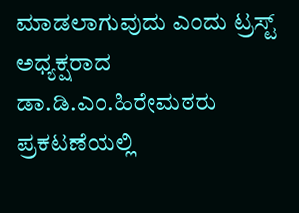ಮಾಡಲಾಗುವುದು ಎಂದು ಟ್ರಸ್ಟ್ ಅಧ್ಯಕ್ಷರಾದ ಡಾ.ಡಿ.ಎಂ.ಹಿರೇಮಠರು ಪ್ರಕಟಣೆಯಲ್ಲಿ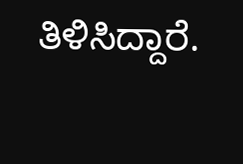ತಿಳಿಸಿದ್ದಾರೆ.